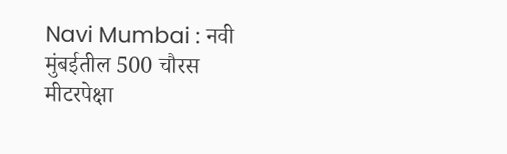Navi Mumbai : नवी मुंबईतील 500 चौरस मीटरपेक्षा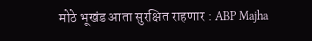मोठे भूखंड आता सुरक्षित राहणार : ABP Majha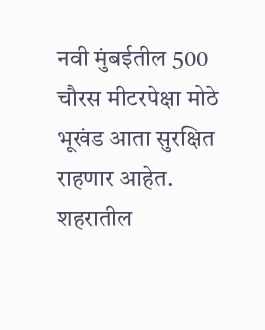नवी मुंबईतील 500 चौरस मीटरपेक्षा मोठे भूखंड आता सुरक्षित राहणार आहेत. शहरातील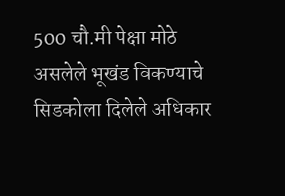500 चौ.मी पेक्षा मोठे असलेले भूखंड विकण्याचे सिडकोला दिलेले अधिकार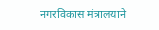नगरविकास मंत्रालयाने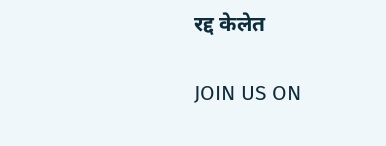रद्द केलेत

JOIN US ON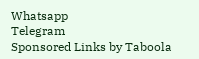Whatsapp
Telegram
Sponsored Links by Taboola